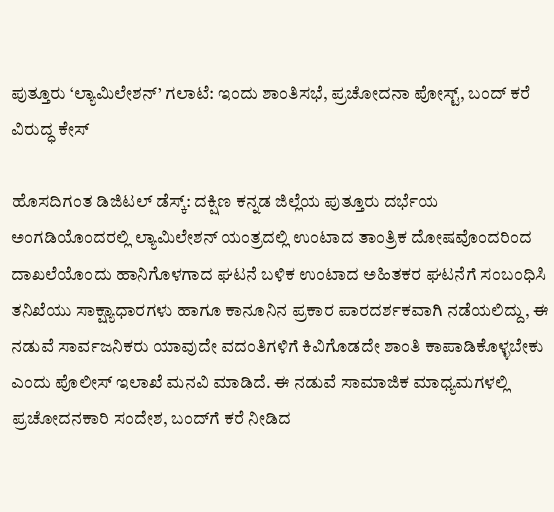ಪುತ್ತೂರು ‘ಲ್ಯಾಮಿಲೇಶನ್’ ಗಲಾಟೆ: ಇಂದು ಶಾಂತಿಸಭೆ, ಪ್ರಚೋದನಾ ಪೋಸ್ಟ್, ಬಂದ್ ಕರೆ ವಿರುದ್ಧ ಕೇಸ್

ಹೊಸದಿಗಂತ ಡಿಜಿಟಲ್ ಡೆಸ್ಕ್: ದಕ್ಷಿಣ ಕನ್ನಡ ಜಿಲ್ಲೆಯ ಪುತ್ತೂರು ದರ್ಭೆಯ ಅಂಗಡಿಯೊಂದರಲ್ಲಿ ಲ್ಯಾಮಿಲೇಶನ್ ಯಂತ್ರದಲ್ಲಿ ಉಂಟಾದ ತಾಂತ್ರಿಕ ದೋಷವೊಂದರಿಂದ ದಾಖಲೆಯೊಂದು ಹಾನಿಗೊಳಗಾದ ಘಟನೆ ಬಳಿಕ ಉಂಟಾದ ಅಹಿತಕರ ಘಟನೆಗೆ ಸಂಬಂಧಿಸಿ ತನಿಖೆಯು ಸಾಕ್ಷ್ಯಾಧಾರಗಳು ಹಾಗೂ ಕಾನೂನಿನ ಪ್ರಕಾರ ಪಾರದರ್ಶಕವಾಗಿ ನಡೆಯಲಿದ್ದು, ಈ ನಡುವೆ ಸಾರ್ವಜನಿಕರು ಯಾವುದೇ ವದಂತಿಗಳಿಗೆ ಕಿವಿಗೊಡದೇ ಶಾಂತಿ ಕಾಪಾಡಿಕೊಳ್ಳಬೇಕು ಎಂದು ಪೊಲೀಸ್ ಇಲಾಖೆ ಮನವಿ ಮಾಡಿದೆ. ಈ ನಡುವೆ ಸಾಮಾಜಿಕ ಮಾಧ್ಯಮಗಳಲ್ಲಿ ಪ್ರಚೋದನಕಾರಿ ಸಂದೇಶ, ಬಂದ್‌ಗೆ ಕರೆ ನೀಡಿದ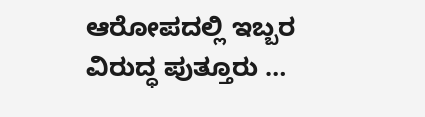ಆರೋಪದಲ್ಲಿ ಇಬ್ಬರ ವಿರುದ್ಧ ಪುತ್ತೂರು …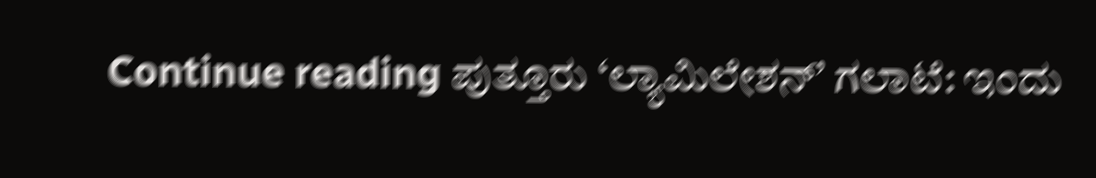Continue reading ಪುತ್ತೂರು ‘ಲ್ಯಾಮಿಲೇಶನ್’ ಗಲಾಟೆ: ಇಂದು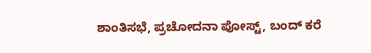ಶಾಂತಿಸಭೆ, ಪ್ರಚೋದನಾ ಪೋಸ್ಟ್, ಬಂದ್ ಕರೆ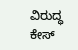ವಿರುದ್ಧ ಕೇಸ್